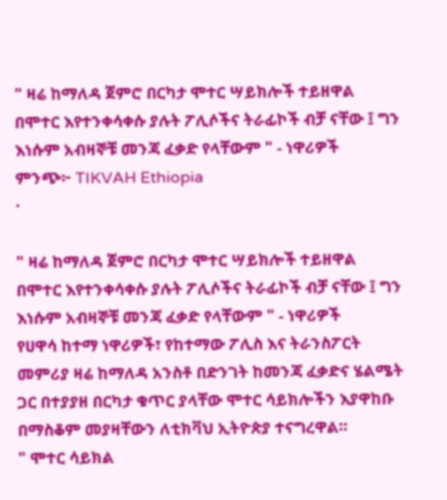" ዛሬ ከማለዳ ጀምሮ በርካታ ሞተር ሣይክሎች ተይዘዋል በሞተር እየተንቀሳቀሱ ያሉት ፖሊሶችና ትራፊኮች ብቻ ናቸው ፤ ግን እነሱም አብዛኞቹ መንጃ ፈቃድ የላቸውም " - ነዋሪዎች
ምንጭ፦ TIKVAH Ethiopia
·

" ዛሬ ከማለዳ ጀምሮ በርካታ ሞተር ሣይክሎች ተይዘዋል በሞተር እየተንቀሳቀሱ ያሉት ፖሊሶችና ትራፊኮች ብቻ ናቸው ፤ ግን እነሱም አብዛኞቹ መንጃ ፈቃድ የላቸውም " - ነዋሪዎች
የሀዋሳ ከተማ ነዋሪዎች፣ የከተማው ፖሊስ እና ትራንስፖርት መምሪያ ዛሬ ከማለዳ አንስቶ በድንገት ከመንጃ ፈቃድና ሄልሜት ጋር በተያያዘ በርካታ ቁጥር ያላቸው ሞተር ሳይክሎችን እያዋከቡ በማስቆም መያዛቸውን ለቲክቫህ ኢትዮጵያ ተናግረዋል።
" ሞተር ሳይክል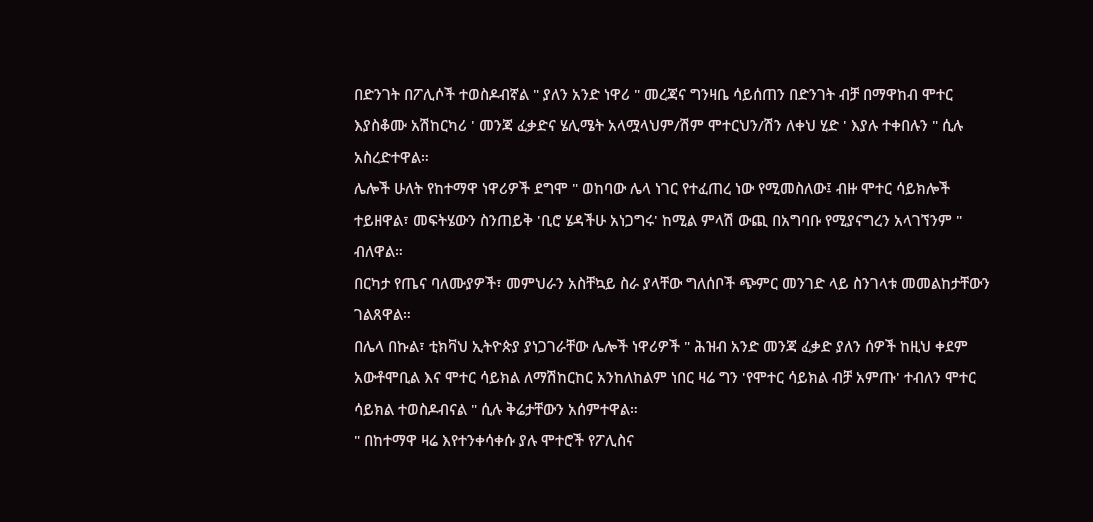በድንገት በፖሊሶች ተወስዶብኛል " ያለን አንድ ነዋሪ " መረጃና ግንዛቤ ሳይሰጠን በድንገት ብቻ በማዋከብ ሞተር እያስቆሙ አሽከርካሪ ' መንጃ ፈቃድና ሄሊሜት አላሟላህም/ሽም ሞተርህን/ሽን ለቀህ ሂድ ' እያሉ ተቀበሉን " ሲሉ አስረድተዋል።
ሌሎች ሁለት የከተማዋ ነዋሪዎች ደግሞ " ወከባው ሌላ ነገር የተፈጠረ ነው የሚመስለው፤ ብዙ ሞተር ሳይክሎች ተይዘዋል፣ መፍትሄውን ስንጠይቅ 'ቢሮ ሄዳችሁ አነጋግሩ' ከሚል ምላሽ ውጪ በአግባቡ የሚያናግረን አላገኘንም " ብለዋል።
በርካታ የጤና ባለሙያዎች፣ መምህራን አስቸኳይ ስራ ያላቸው ግለሰቦች ጭምር መንገድ ላይ ስንገላቱ መመልከታቸውን ገልጸዋል።
በሌላ በኩል፣ ቲክቫህ ኢትዮጵያ ያነጋገራቸው ሌሎች ነዋሪዎች " ሕዝብ አንድ መንጃ ፈቃድ ያለን ሰዎች ከዚህ ቀደም አውቶሞቢል እና ሞተር ሳይክል ለማሽከርከር አንከለከልም ነበር ዛሬ ግን 'የሞተር ሳይክል ብቻ አምጡ' ተብለን ሞተር ሳይክል ተወስዶብናል " ሲሉ ቅሬታቸውን አሰምተዋል።
" በከተማዋ ዛሬ እየተንቀሳቀሱ ያሉ ሞተሮች የፖሊስና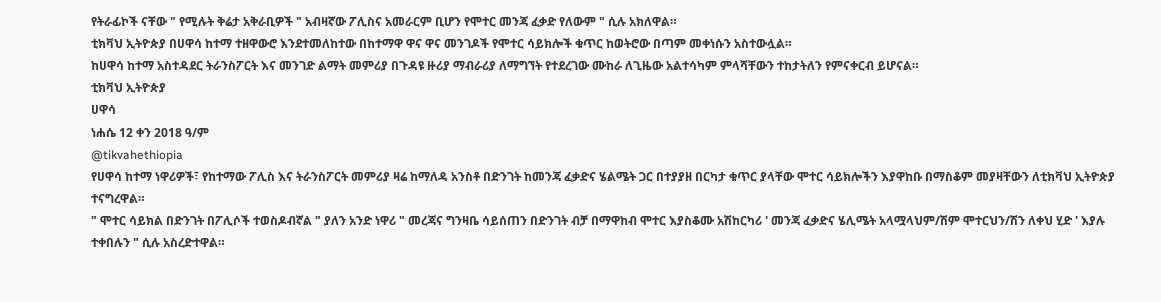የትራፊኮች ናቸው " የሚሉት ቅሬታ አቅራቢዎች " አብዛኛው ፖሊስና አመራርም ቢሆን የሞተር መንጃ ፈቃድ የለውም " ሲሉ አክለዋል።
ቲክቫህ ኢትዮጵያ በሀዋሳ ከተማ ተዘዋውሮ እንደተመለከተው በከተማዋ ዋና ዋና መንገዶች የሞተር ሳይክሎች ቁጥር ከወትሮው በጣም መቀነሱን አስተውሏል።
ከሀዋሳ ከተማ አስተዳደር ትራንስፖርት እና መንገድ ልማት መምሪያ በጉዳዩ ዙሪያ ማብራሪያ ለማግኘት የተደረገው ሙከራ ለጊዜው አልተሳካም ምላሻቸውን ተከታትለን የምናቀርብ ይሆናል።
ቲክቫህ ኢትዮጵያ
ሀዋሳ
ነሐሴ 12 ቀን 2018 ዓ/ም
@tikvahethiopia
የሀዋሳ ከተማ ነዋሪዎች፣ የከተማው ፖሊስ እና ትራንስፖርት መምሪያ ዛሬ ከማለዳ አንስቶ በድንገት ከመንጃ ፈቃድና ሄልሜት ጋር በተያያዘ በርካታ ቁጥር ያላቸው ሞተር ሳይክሎችን እያዋከቡ በማስቆም መያዛቸውን ለቲክቫህ ኢትዮጵያ ተናግረዋል።
" ሞተር ሳይክል በድንገት በፖሊሶች ተወስዶብኛል " ያለን አንድ ነዋሪ " መረጃና ግንዛቤ ሳይሰጠን በድንገት ብቻ በማዋከብ ሞተር እያስቆሙ አሽከርካሪ ' መንጃ ፈቃድና ሄሊሜት አላሟላህም/ሽም ሞተርህን/ሽን ለቀህ ሂድ ' እያሉ ተቀበሉን " ሲሉ አስረድተዋል።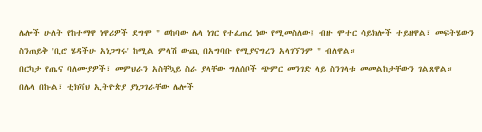ሌሎች ሁለት የከተማዋ ነዋሪዎች ደግሞ " ወከባው ሌላ ነገር የተፈጠረ ነው የሚመስለው፤ ብዙ ሞተር ሳይክሎች ተይዘዋል፣ መፍትሄውን ስንጠይቅ 'ቢሮ ሄዳችሁ አነጋግሩ' ከሚል ምላሽ ውጪ በአግባቡ የሚያናግረን አላገኘንም " ብለዋል።
በርካታ የጤና ባለሙያዎች፣ መምህራን አስቸኳይ ስራ ያላቸው ግለሰቦች ጭምር መንገድ ላይ ስንገላቱ መመልከታቸውን ገልጸዋል።
በሌላ በኩል፣ ቲክቫህ ኢትዮጵያ ያነጋገራቸው ሌሎች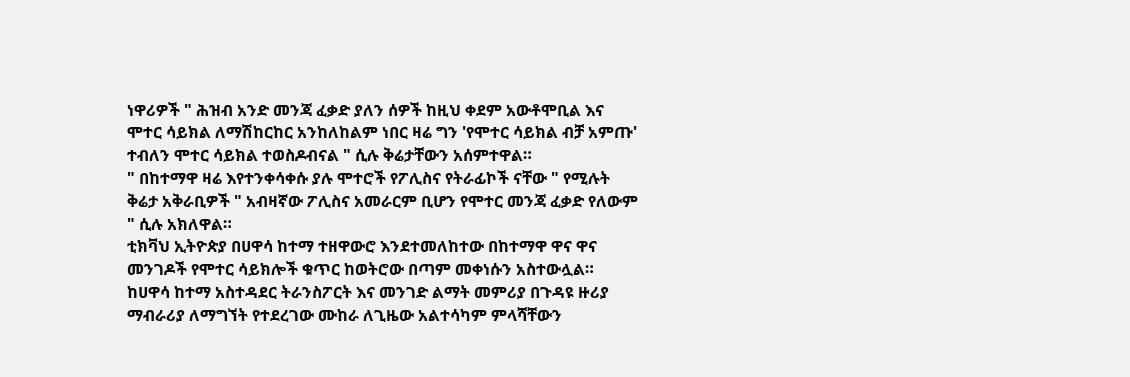ነዋሪዎች " ሕዝብ አንድ መንጃ ፈቃድ ያለን ሰዎች ከዚህ ቀደም አውቶሞቢል እና ሞተር ሳይክል ለማሽከርከር አንከለከልም ነበር ዛሬ ግን 'የሞተር ሳይክል ብቻ አምጡ' ተብለን ሞተር ሳይክል ተወስዶብናል " ሲሉ ቅሬታቸውን አሰምተዋል።
" በከተማዋ ዛሬ እየተንቀሳቀሱ ያሉ ሞተሮች የፖሊስና የትራፊኮች ናቸው " የሚሉት ቅሬታ አቅራቢዎች " አብዛኛው ፖሊስና አመራርም ቢሆን የሞተር መንጃ ፈቃድ የለውም " ሲሉ አክለዋል።
ቲክቫህ ኢትዮጵያ በሀዋሳ ከተማ ተዘዋውሮ እንደተመለከተው በከተማዋ ዋና ዋና መንገዶች የሞተር ሳይክሎች ቁጥር ከወትሮው በጣም መቀነሱን አስተውሏል።
ከሀዋሳ ከተማ አስተዳደር ትራንስፖርት እና መንገድ ልማት መምሪያ በጉዳዩ ዙሪያ ማብራሪያ ለማግኘት የተደረገው ሙከራ ለጊዜው አልተሳካም ምላሻቸውን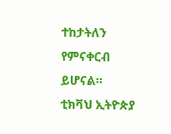ተከታትለን የምናቀርብ ይሆናል።
ቲክቫህ ኢትዮጵያ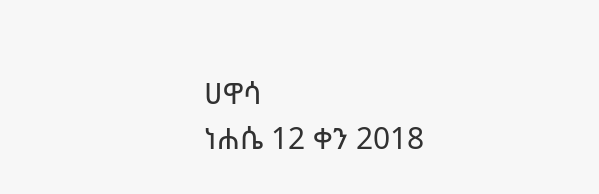ሀዋሳ
ነሐሴ 12 ቀን 2018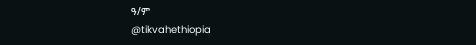ዓ/ም
@tikvahethiopia